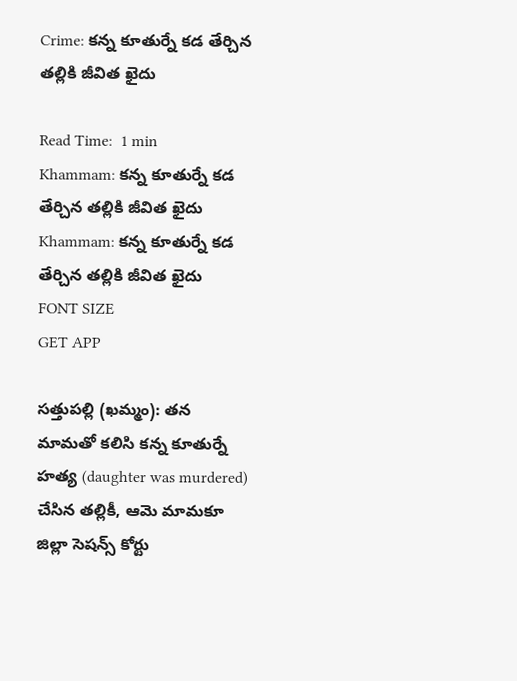Crime: కన్న కూతుర్నే కడ తేర్చిన తల్లికి జీవిత ఖైదు

Read Time:  1 min
Khammam: కన్న కూతుర్నే కడ తేర్చిన తల్లికి జీవిత ఖైదు
Khammam: కన్న కూతుర్నే కడ తేర్చిన తల్లికి జీవిత ఖైదు
FONT SIZE
GET APP

సత్తుపల్లి (ఖమ్మం): తన మామతో కలిసి కన్న కూతుర్నే హత్య (daughter was murdered) చేసిన తల్లికీ, ఆమె మామకూ జిల్లా సెషన్స్ కోర్టు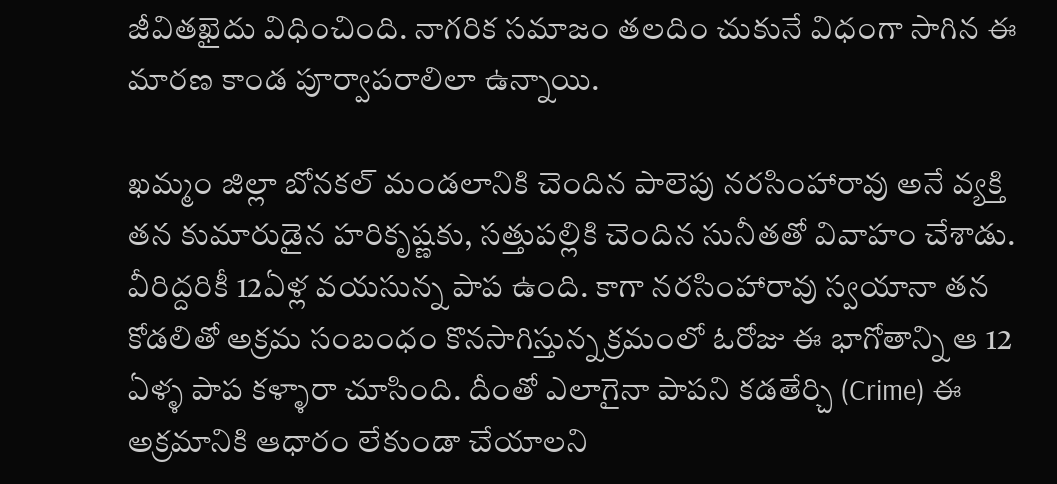జీవితఖైదు విధించింది. నాగరిక సమాజం తలదిం చుకునే విధంగా సాగిన ఈ మారణ కాండ పూర్వాపరాలిలా ఉన్నాయి.

ఖమ్మం జిల్లా బోనకల్ మండలానికి చెందిన పాలెపు నరసింహారావు అనే వ్యక్తి తన కుమారుడైన హరికృష్ణకు, సత్తుపల్లికి చెందిన సునీతతో వివాహం చేశాడు. వీరిద్దరికీ 12ఏళ్ల వయసున్న పాప ఉంది. కాగా నరసింహారావు స్వయానా తన కోడలితో అక్రమ సంబంధం కొనసాగిస్తున్న క్రమంలో ఓరోజు ఈ భాగోతాన్ని ఆ 12 ఏళ్ళ పాప కళ్ళారా చూసింది. దీంతో ఎలాగైనా పాపని కడతేర్చి (Crime) ఈ అక్రమానికి ఆధారం లేకుండా చేయాలని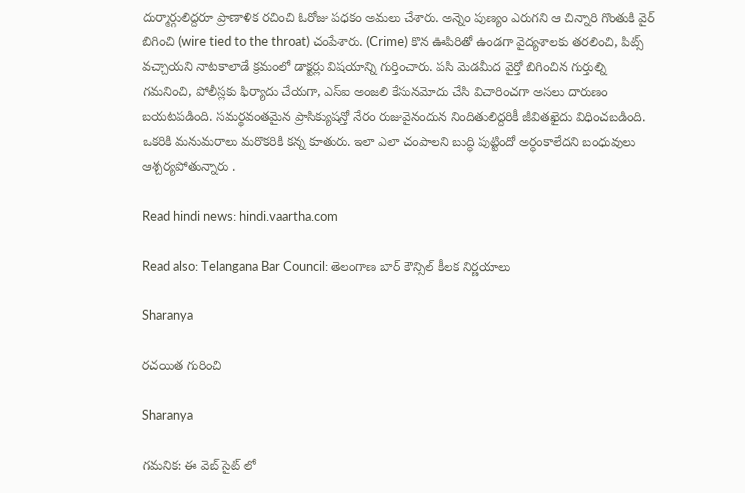దుర్మార్గులిద్దరూ ప్రాణాళిక రచించి ఓరోజు పధకం అమలు చేశారు. అన్నెం పుణ్యం ఎరుగని ఆ చిన్నారి గొంతుకి వైర్ బిగించి (wire tied to the throat) చంపేశారు. (Crime) కొన ఊపిరితో ఉండగా వైద్యశాలకు తరలించి, పిట్స్ వచ్చాయని నాటకాలాడే క్రమంలో డాక్టర్లు విషయాన్ని గుర్తించారు. పసి మెడమీద వైర్తో బిగించిన గుర్తుల్ని గమనించి, పోలీస్లకు ఫిర్యాదు చేయగా, ఎస్ఐ అంజలి కేసునమోదు చేసి విచారించగా అసలు దారుణం బయటపడింది. సమర్థవంతమైన ప్రాసిక్యుషన్తో నేరం రుజువైనందున నిందితులిద్దరికీ జీవితఖైదు విధించబడింది. ఒకరికి మనుమరాలు మరొకరికి కన్న కూతురు. ఇలా ఎలా చంపాలని బుద్ధి పుట్టిందో అర్ధంకాలేదని బంధువులు ఆశ్చర్యపోతున్నారు .

Read hindi news: hindi.vaartha.com

Read also: Telangana Bar Council: తెలంగాణ బార్ కౌన్సిల్ కీలక నిర్ణయాలు

Sharanya

రచయిత గురించి

Sharanya

గమనిక: ఈ వెబ్ సైట్ లో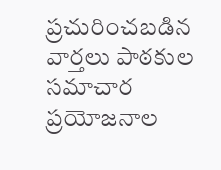ప్రచురించబడిన వార్తలు పాఠకుల సమాచార ప్రయోజనాల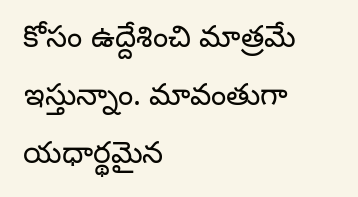కోసం ఉద్దేశించి మాత్రమే ఇస్తున్నాం. మావంతుగా యధార్థమైన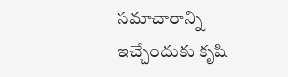సమాచారాన్ని ఇచ్చేందుకు కృషి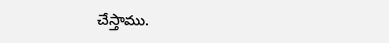చేస్తాము.